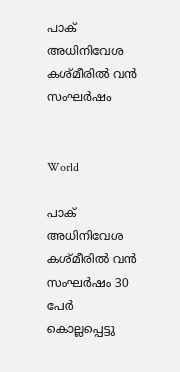പാക് അധിനിവേശ കശ്മീരിൽ വൻ സംഘർഷം


World

പാക് അധിനിവേശ കശ്മീരിൽ വൻ സംഘർഷം 30 പേർ കൊല്ലപ്പെട്ടു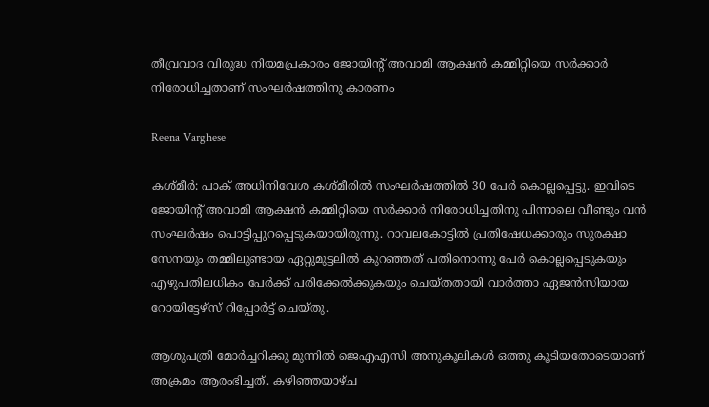തീവ്രവാദ വിരുദ്ധ നിയമപ്രകാരം ജോയിന്‍റ് അവാമി ആക്ഷൻ കമ്മിറ്റിയെ സർക്കാർ നിരോധിച്ചതാണ് സംഘർഷത്തിനു കാരണം

Reena Varghese

കശ്മീർ: പാക് അധിനിവേശ കശ്മീരിൽ സംഘർഷത്തിൽ 30 പേർ കൊല്ലപ്പെട്ടു. ഇവിടെ ജോയിന്‍റ് അവാമി ആക്ഷൻ കമ്മിറ്റിയെ സർക്കാർ നിരോധിച്ചതിനു പിന്നാലെ വീണ്ടും വൻ സംഘർഷം പൊട്ടിപ്പുറപ്പെടുകയായിരുന്നു. റാവലകോട്ടിൽ പ്രതിഷേധക്കാരും സുരക്ഷാ സേനയും തമ്മിലുണ്ടായ ഏറ്റുമുട്ടലിൽ കുറഞ്ഞത് പതിനൊന്നു പേർ കൊല്ലപ്പെടുകയും എഴുപതിലധികം പേർക്ക് പരിക്കേൽക്കുകയും ചെയ്തതായി വാർത്താ ഏജൻസിയായ റോയിട്ടേഴ്സ് റിപ്പോർട്ട് ചെയ്തു.

ആശുപത്രി മോർച്ചറിക്കു മുന്നിൽ ജെഎഎസി അനുകൂലികൾ ഒത്തു കൂടിയതോടെയാണ് അക്രമം ആരംഭിച്ചത്. കഴിഞ്ഞയാഴ്ച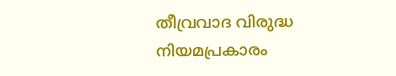തീവ്രവാദ വിരുദ്ധ നിയമപ്രകാരം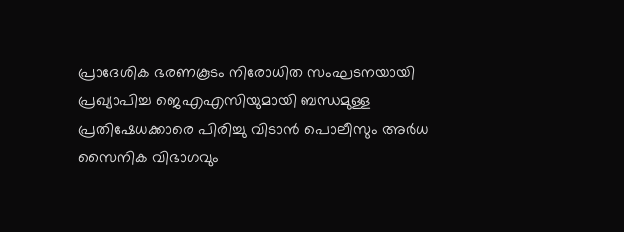പ്രാദേശിക ഭരണകൂടം നിരോധിത സംഘടനയായി പ്രഖ്യാപിച്ച ജെഎഎസിയുമായി ബന്ധമുള്ള പ്രതിഷേധക്കാരെ പിരിച്ചു വിടാൻ പൊലീസും അർധ സൈനിക വിഭാഗവും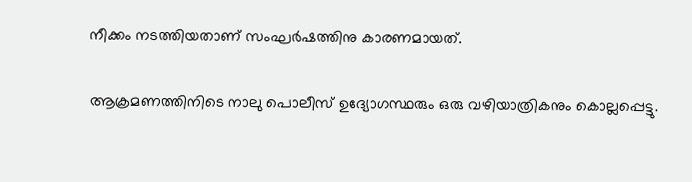നീക്കം നടത്തിയതാണ് സംഘർഷത്തിനു കാരണമായത്.

ആക്രമണത്തിനിടെ നാലു പൊലീസ് ഉദ്യോഗസ്ഥരും ഒരു വഴിയാത്രികനും കൊല്ലപ്പെട്ടു.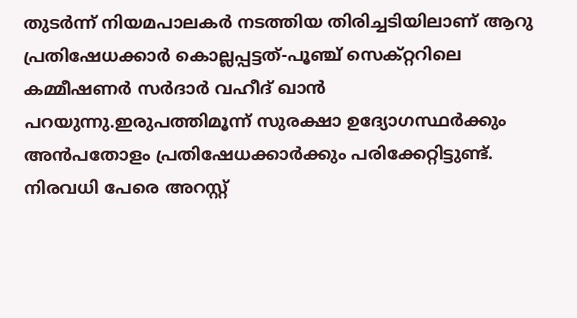തുടർന്ന് നിയമപാലകർ നടത്തിയ തിരിച്ചടിയിലാണ് ആറു പ്രതിഷേധക്കാർ കൊല്ലപ്പട്ടത്-പൂഞ്ച് സെക്റ്ററിലെ കമ്മീഷണർ സർദാർ വഹീദ് ഖാൻ പറയുന്നു.ഇരുപത്തിമൂന്ന് സുരക്ഷാ ഉദ്യോഗസ്ഥർക്കും അൻപതോളം പ്രതിഷേധക്കാർക്കും പരിക്കേറ്റിട്ടുണ്ട്. നിരവധി പേരെ അറസ്റ്റ്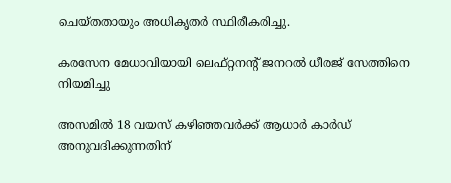ചെയ്തതായും അധികൃതർ സ്ഥിരീകരിച്ചു.

കരസേന മേധാവിയായി ലെഫ്റ്റനന്‍റ് ജനറൽ ധീരജ് സേത്തിനെ നിയമിച്ചു

അസമിൽ 18 വയസ് കഴിഞ്ഞവർക്ക് ആധാർ കാർഡ് അനുവദിക്കുന്നതിന്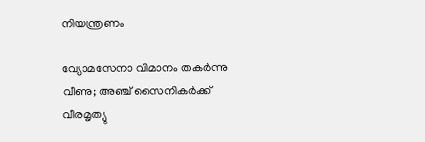നിയന്ത്രണം

വ്യോമസേനാ വിമാനം തകർന്നു വീണു; അഞ്ച് സൈനികർക്ക് വീരമൃത്യു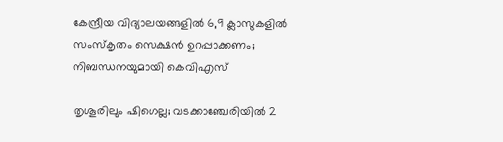കേന്ദ്രീയ വിദ്യാലയങ്ങളിൽ 6,9 ക്ലാസുകളിൽ സംസ്കൃതം സെക്ഷൻ ഉറപ്പാക്കണം; നിബന്ധനയുമായി കെവിഎസ്

തൃശൂരിലും ഷിഗെല്ല; വടക്കാഞ്ചേരിയിൽ 2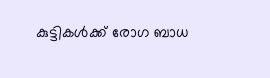കുട്ടികൾക്ക് രോഗ ബാധ